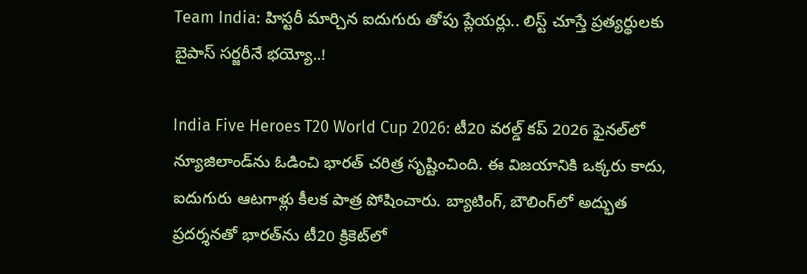Team India: హిస్టరీ మార్చిన ఐదుగురు తోపు ప్లేయర్లు.. లిస్ట్ చూస్తే ప్రత్యర్థులకు బైపాస్ సర్జరీనే భయ్యో..!

India Five Heroes T20 World Cup 2026: టీ20 వరల్డ్ కప్ 2026 ఫైనల్‌లో న్యూజిలాండ్‌ను ఓడించి భారత్ చరిత్ర సృష్టించింది. ఈ విజయానికి ఒక్కరు కాదు, ఐదుగురు ఆటగాళ్లు కీలక పాత్ర పోషించారు. బ్యాటింగ్, బౌలింగ్‌లో అద్భుత ప్రదర్శనతో భారత్‌ను టీ20 క్రికెట్‌లో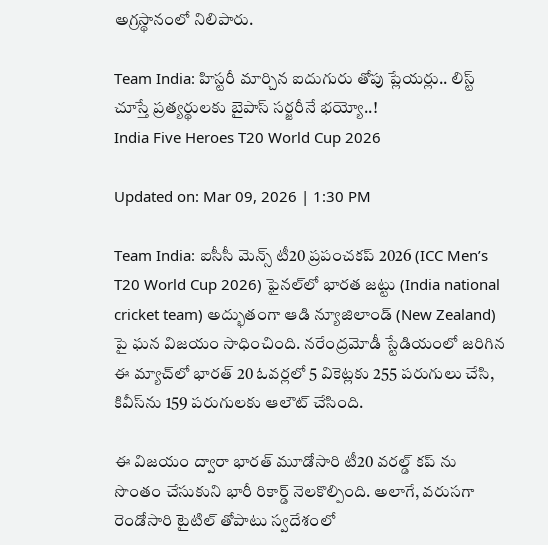అగ్రస్థానంలో నిలిపారు.

Team India: హిస్టరీ మార్చిన ఐదుగురు తోపు ప్లేయర్లు.. లిస్ట్ చూస్తే ప్రత్యర్థులకు బైపాస్ సర్జరీనే భయ్యో..!
India Five Heroes T20 World Cup 2026

Updated on: Mar 09, 2026 | 1:30 PM

Team India: ఐసీసీ మెన్స్ టీ20 ప్రపంచకప్ 2026 (ICC Men’s T20 World Cup 2026) ఫైనల్‌లో భారత జట్టు (India national cricket team) అద్భుతంగా ఆడి న్యూజిలాండ్ (New Zealand) పై ఘన విజయం సాధించింది. నరేంద్రమోడీ స్టేడియంలో జరిగిన ఈ మ్యాచ్‌లో భారత్ 20 ఓవర్లలో 5 వికెట్లకు 255 పరుగులు చేసి, కివీస్‌ను 159 పరుగులకు ఆలౌట్ చేసింది.

ఈ విజయం ద్వారా భారత్ మూడోసారి టీ20 వరల్డ్ కప్ ను సొంతం చేసుకుని భారీ రికార్డ్ నెలకొల్పింది. అలాగే, వరుసగా రెండోసారి టైటిల్ తోపాటు స్వదేశంలో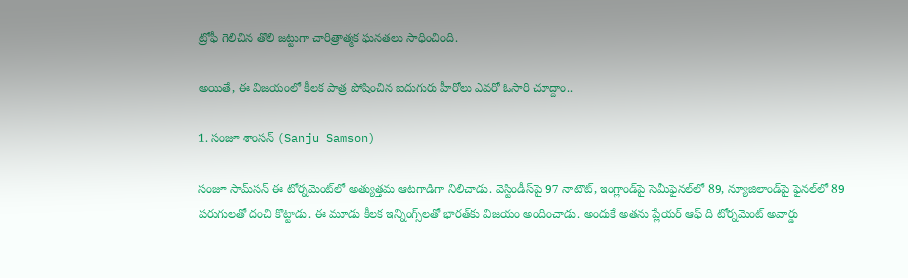ట్రోఫీ గెలిచిన తొలి జట్టుగా చారిత్రాత్మక ఘనతలు సాధించింది.

అయితే, ఈ విజయంలో కీలక పాత్ర పోషించిన ఐదుగురు హీరోలు ఎవరో ఓసారి చూద్దాం..

1. సంజూ శాంసన్ (Sanju Samson)

సంజూ సామ్‌సన్ ఈ టోర్నమెంట్‌లో అత్యుత్తమ ఆటగాడిగా నిలిచాడు. వెస్టిండీస్‌పై 97 నాటౌట్, ఇంగ్లాండ్‌పై సెమీఫైనల్‌లో 89, న్యూజిలాండ్‌పై ఫైనల్‌లో 89 పరుగులతో దంచి కొట్టాడు. ఈ మూడు కీలక ఇన్నింగ్స్‌లతో భారత్‌కు విజయం అందించాడు. అందుకే అతను ప్లేయర్ ఆఫ్ ది టోర్నమెంట్ అవార్డు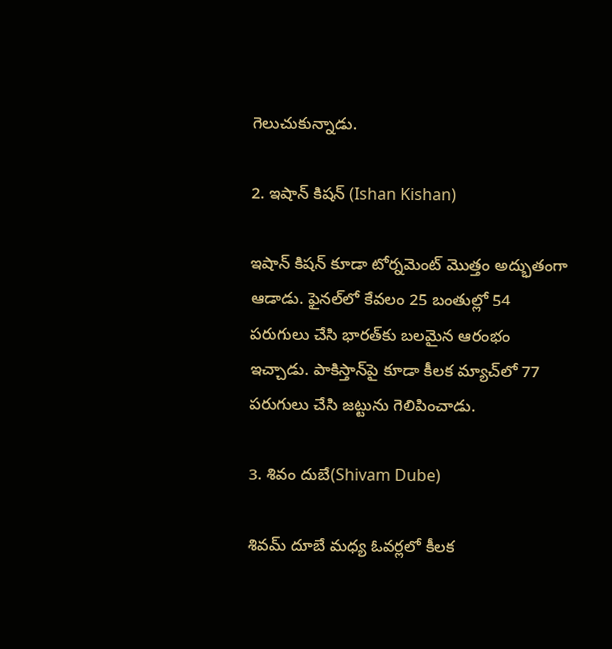గెలుచుకున్నాడు.

2. ఇషాన్ కిషన్ (Ishan Kishan)

ఇషాన్ కిషన్ కూడా టోర్నమెంట్ మొత్తం అద్భుతంగా ఆడాడు. ఫైనల్‌లో కేవలం 25 బంతుల్లో 54 పరుగులు చేసి భారత్‌కు బలమైన ఆరంభం ఇచ్చాడు. పాకిస్తాన్‌పై కూడా కీలక మ్యాచ్‌లో 77 పరుగులు చేసి జట్టును గెలిపించాడు.

3. శివం దుబే(Shivam Dube)

శివమ్ దూబే మధ్య ఓవర్లలో కీలక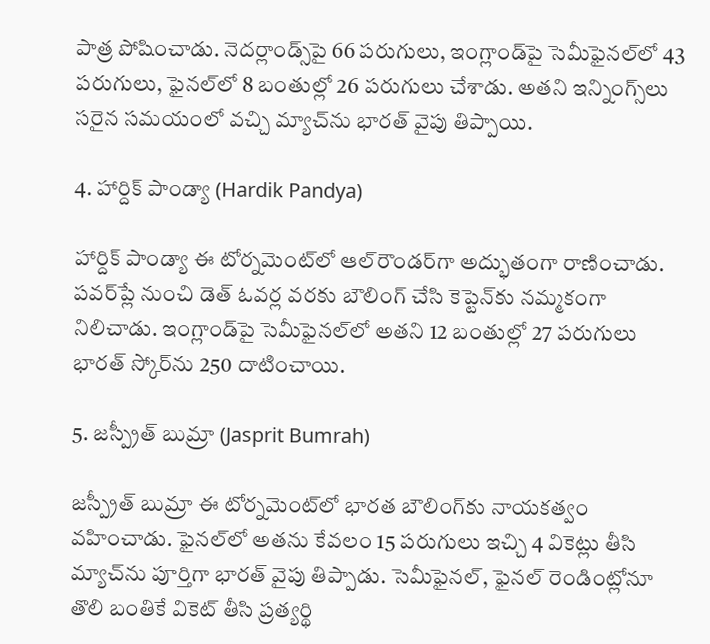పాత్ర పోషించాడు. నెదర్లాండ్స్‌పై 66 పరుగులు, ఇంగ్లాండ్‌పై సెమీఫైనల్‌లో 43 పరుగులు, ఫైనల్‌లో 8 బంతుల్లో 26 పరుగులు చేశాడు. అతని ఇన్నింగ్స్‌లు సరైన సమయంలో వచ్చి మ్యాచ్‌ను భారత్ వైపు తిప్పాయి.

4. హార్దిక్ పాండ్యా (Hardik Pandya)

హార్దిక్ పాండ్యా ఈ టోర్నమెంట్‌లో ఆల్‌రౌండర్‌గా అద్భుతంగా రాణించాడు. పవర్‌ప్లే నుంచి డెత్ ఓవర్ల వరకు బౌలింగ్ చేసి కెప్టెన్‌కు నమ్మకంగా నిలిచాడు. ఇంగ్లాండ్‌పై సెమీఫైనల్‌లో అతని 12 బంతుల్లో 27 పరుగులు భారత్ స్కోర్‌ను 250 దాటించాయి.

5. జస్ప్రీత్ బుమ్రా (Jasprit Bumrah)

జస్ప్రీత్ బుమ్రా ఈ టోర్నమెంట్‌లో భారత బౌలింగ్‌కు నాయకత్వం వహించాడు. ఫైనల్‌లో అతను కేవలం 15 పరుగులు ఇచ్చి 4 వికెట్లు తీసి మ్యాచ్‌ను పూర్తిగా భారత్ వైపు తిప్పాడు. సెమీఫైనల్, ఫైనల్ రెండింట్లోనూ తొలి బంతికే వికెట్ తీసి ప్రత్యర్థి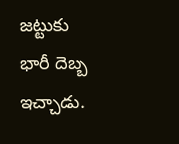జట్టుకు భారీ దెబ్బ ఇచ్చాడు.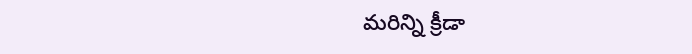మరిన్ని క్రీడా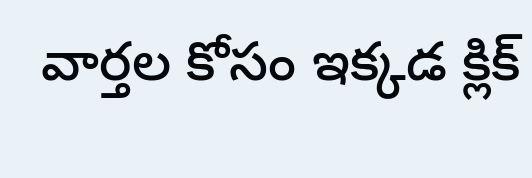వార్తల కోసం ఇక్కడ క్లిక్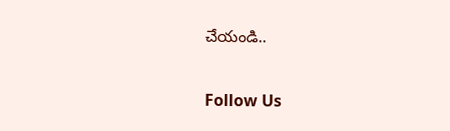చేయండి..

Follow Us